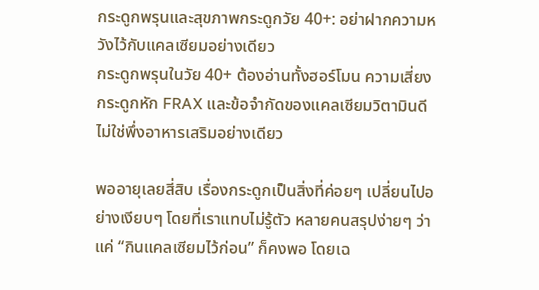กระดูกพรุนและสุขภาพกระดูกวัย 40+: อย่าฝากความหวังไว้กับแคลเซียมอย่างเดียว
กระดูกพรุนในวัย 40+ ต้องอ่านทั้งฮอร์โมน ความเสี่ยงกระดูกหัก FRAX และข้อจำกัดของแคลเซียมวิตามินดี ไม่ใช่พึ่งอาหารเสริมอย่างเดียว

พออายุเลยสี่สิบ เรื่องกระดูกเป็นสิ่งที่ค่อยๆ เปลี่ยนไปอย่างเงียบๆ โดยที่เราแทบไม่รู้ตัว หลายคนสรุปง่ายๆ ว่าแค่ “กินแคลเซียมไว้ก่อน” ก็คงพอ โดยเฉ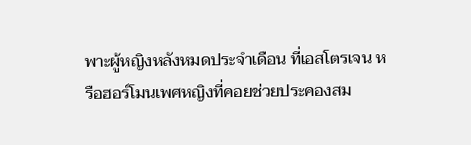พาะผู้หญิงหลังหมดประจำเดือน ที่เอสโตรเจน หรือฮอร์โมนเพศหญิงที่คอยช่วยประคองสม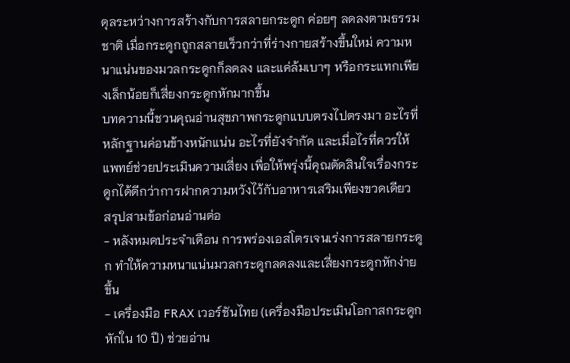ดุลระหว่างการสร้างกับการสลายกระดูก ค่อยๆ ลดลงตามธรรมชาติ เมื่อกระดูกถูกสลายเร็วกว่าที่ร่างกายสร้างขึ้นใหม่ ความหนาแน่นของมวลกระดูกก็ลดลง และแค่ล้มเบาๆ หรือกระแทกเพียงเล็กน้อยก็เสี่ยงกระดูกหักมากขึ้น
บทความนี้ชวนคุณอ่านสุขภาพกระดูกแบบตรงไปตรงมา อะไรที่หลักฐานค่อนข้างหนักแน่น อะไรที่ยังจำกัด และเมื่อไรที่ควรให้แพทย์ช่วยประเมินความเสี่ยง เพื่อให้พรุ่งนี้คุณตัดสินใจเรื่องกระดูกได้ดีกว่าการฝากความหวังไว้กับอาหารเสริมเพียงขวดเดียว
สรุปสามข้อก่อนอ่านต่อ
- หลังหมดประจำเดือน การพร่องเอสโตรเจนเร่งการสลายกระดูก ทำให้ความหนาแน่นมวลกระดูกลดลงและเสี่ยงกระดูกหักง่ายขึ้น
- เครื่องมือ FRAX เวอร์ชันไทย (เครื่องมือประเมินโอกาสกระดูกหักใน 10 ปี) ช่วยอ่าน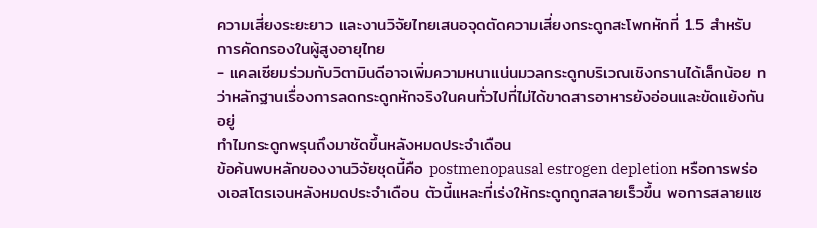ความเสี่ยงระยะยาว และงานวิจัยไทยเสนอจุดตัดความเสี่ยงกระดูกสะโพกหักที่ 1.5 สำหรับการคัดกรองในผู้สูงอายุไทย
- แคลเซียมร่วมกับวิตามินดีอาจเพิ่มความหนาแน่นมวลกระดูกบริเวณเชิงกรานได้เล็กน้อย ทว่าหลักฐานเรื่องการลดกระดูกหักจริงในคนทั่วไปที่ไม่ได้ขาดสารอาหารยังอ่อนและขัดแย้งกันอยู่
ทำไมกระดูกพรุนถึงมาชัดขึ้นหลังหมดประจำเดือน
ข้อค้นพบหลักของงานวิจัยชุดนี้คือ postmenopausal estrogen depletion หรือการพร่องเอสโตรเจนหลังหมดประจำเดือน ตัวนี้แหละที่เร่งให้กระดูกถูกสลายเร็วขึ้น พอการสลายแซ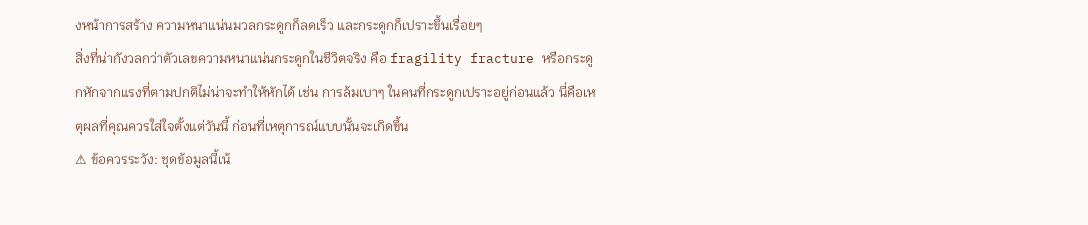งหน้าการสร้าง ความหนาแน่นมวลกระดูกก็ลดเร็ว และกระดูกก็เปราะขึ้นเรื่อยๆ
สิ่งที่น่ากังวลกว่าตัวเลขความหนาแน่นกระดูกในชีวิตจริง คือ fragility fracture หรือกระดูกหักจากแรงที่ตามปกติไม่น่าจะทำให้หักได้ เช่น การล้มเบาๆ ในคนที่กระดูกเปราะอยู่ก่อนแล้ว นี่คือเหตุผลที่คุณควรใส่ใจตั้งแต่วันนี้ ก่อนที่เหตุการณ์แบบนั้นจะเกิดขึ้น
⚠ ข้อควรระวัง: ชุดข้อมูลนี้เน้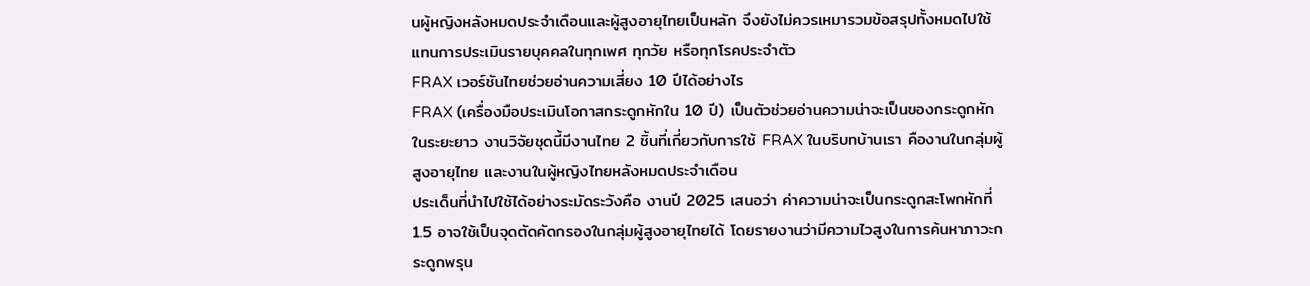นผู้หญิงหลังหมดประจำเดือนและผู้สูงอายุไทยเป็นหลัก จึงยังไม่ควรเหมารวมข้อสรุปทั้งหมดไปใช้แทนการประเมินรายบุคคลในทุกเพศ ทุกวัย หรือทุกโรคประจำตัว
FRAX เวอร์ชันไทยช่วยอ่านความเสี่ยง 10 ปีได้อย่างไร
FRAX (เครื่องมือประเมินโอกาสกระดูกหักใน 10 ปี) เป็นตัวช่วยอ่านความน่าจะเป็นของกระดูกหักในระยะยาว งานวิจัยชุดนี้มีงานไทย 2 ชิ้นที่เกี่ยวกับการใช้ FRAX ในบริบทบ้านเรา คืองานในกลุ่มผู้สูงอายุไทย และงานในผู้หญิงไทยหลังหมดประจำเดือน
ประเด็นที่นำไปใช้ได้อย่างระมัดระวังคือ งานปี 2025 เสนอว่า ค่าความน่าจะเป็นกระดูกสะโพกหักที่ 1.5 อาจใช้เป็นจุดตัดคัดกรองในกลุ่มผู้สูงอายุไทยได้ โดยรายงานว่ามีความไวสูงในการค้นหาภาวะกระดูกพรุน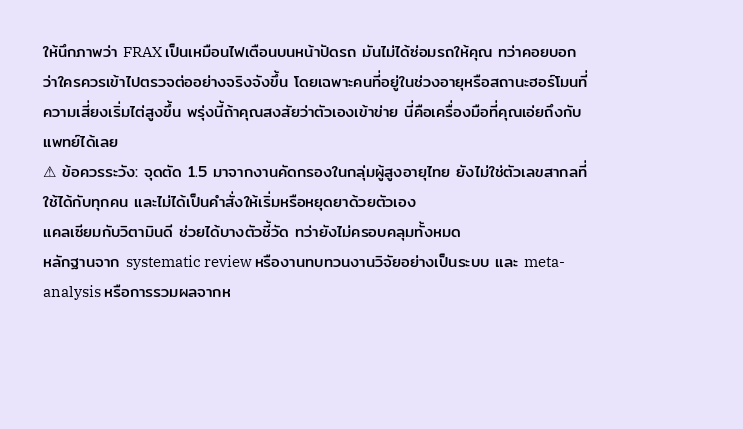ให้นึกภาพว่า FRAX เป็นเหมือนไฟเตือนบนหน้าปัดรถ มันไม่ได้ซ่อมรถให้คุณ ทว่าคอยบอกว่าใครควรเข้าไปตรวจต่ออย่างจริงจังขึ้น โดยเฉพาะคนที่อยู่ในช่วงอายุหรือสถานะฮอร์โมนที่ความเสี่ยงเริ่มไต่สูงขึ้น พรุ่งนี้ถ้าคุณสงสัยว่าตัวเองเข้าข่าย นี่คือเครื่องมือที่คุณเอ่ยถึงกับแพทย์ได้เลย
⚠ ข้อควรระวัง: จุดตัด 1.5 มาจากงานคัดกรองในกลุ่มผู้สูงอายุไทย ยังไม่ใช่ตัวเลขสากลที่ใช้ได้กับทุกคน และไม่ได้เป็นคำสั่งให้เริ่มหรือหยุดยาด้วยตัวเอง
แคลเซียมกับวิตามินดี ช่วยได้บางตัวชี้วัด ทว่ายังไม่ครอบคลุมทั้งหมด
หลักฐานจาก systematic review หรืองานทบทวนงานวิจัยอย่างเป็นระบบ และ meta-analysis หรือการรวมผลจากห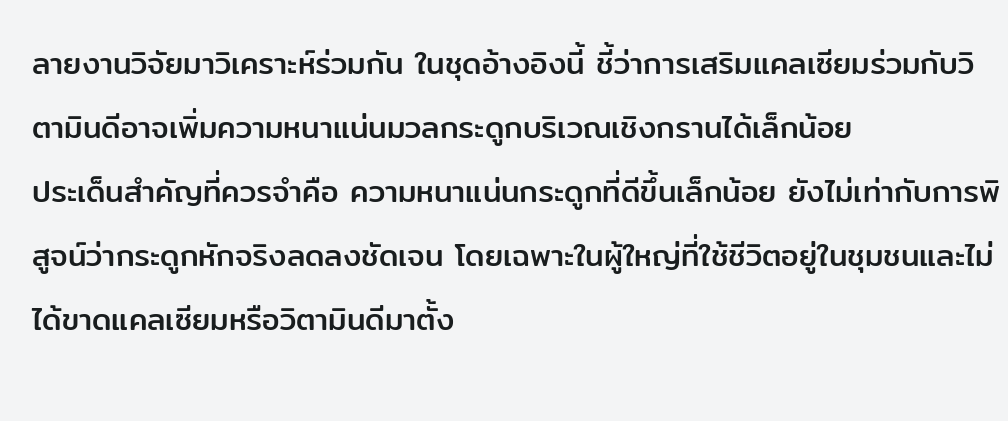ลายงานวิจัยมาวิเคราะห์ร่วมกัน ในชุดอ้างอิงนี้ ชี้ว่าการเสริมแคลเซียมร่วมกับวิตามินดีอาจเพิ่มความหนาแน่นมวลกระดูกบริเวณเชิงกรานได้เล็กน้อย
ประเด็นสำคัญที่ควรจำคือ ความหนาแน่นกระดูกที่ดีขึ้นเล็กน้อย ยังไม่เท่ากับการพิสูจน์ว่ากระดูกหักจริงลดลงชัดเจน โดยเฉพาะในผู้ใหญ่ที่ใช้ชีวิตอยู่ในชุมชนและไม่ได้ขาดแคลเซียมหรือวิตามินดีมาตั้ง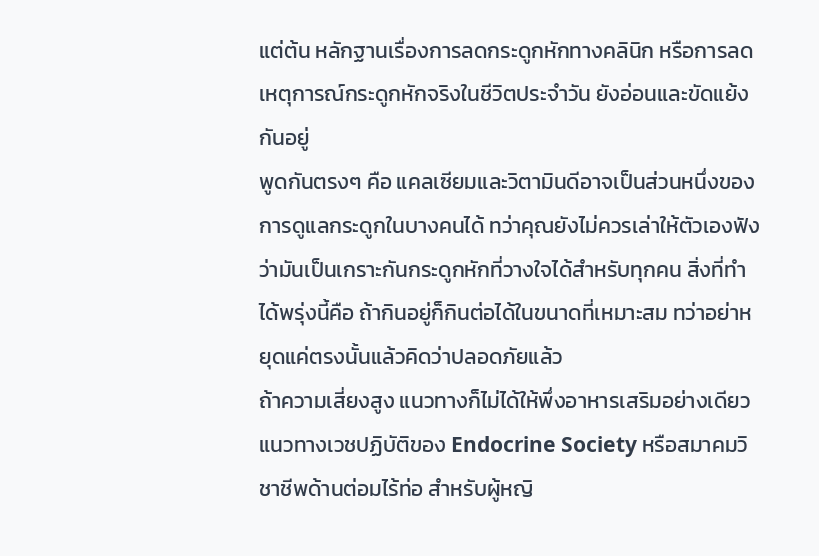แต่ต้น หลักฐานเรื่องการลดกระดูกหักทางคลินิก หรือการลดเหตุการณ์กระดูกหักจริงในชีวิตประจำวัน ยังอ่อนและขัดแย้งกันอยู่
พูดกันตรงๆ คือ แคลเซียมและวิตามินดีอาจเป็นส่วนหนึ่งของการดูแลกระดูกในบางคนได้ ทว่าคุณยังไม่ควรเล่าให้ตัวเองฟังว่ามันเป็นเกราะกันกระดูกหักที่วางใจได้สำหรับทุกคน สิ่งที่ทำได้พรุ่งนี้คือ ถ้ากินอยู่ก็กินต่อได้ในขนาดที่เหมาะสม ทว่าอย่าหยุดแค่ตรงนั้นแล้วคิดว่าปลอดภัยแล้ว
ถ้าความเสี่ยงสูง แนวทางก็ไม่ได้ให้พึ่งอาหารเสริมอย่างเดียว
แนวทางเวชปฏิบัติของ Endocrine Society หรือสมาคมวิชาชีพด้านต่อมไร้ท่อ สำหรับผู้หญิ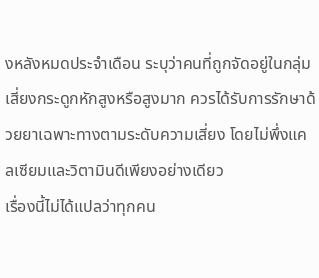งหลังหมดประจำเดือน ระบุว่าคนที่ถูกจัดอยู่ในกลุ่มเสี่ยงกระดูกหักสูงหรือสูงมาก ควรได้รับการรักษาด้วยยาเฉพาะทางตามระดับความเสี่ยง โดยไม่พึ่งแคลเซียมและวิตามินดีเพียงอย่างเดียว
เรื่องนี้ไม่ได้แปลว่าทุกคน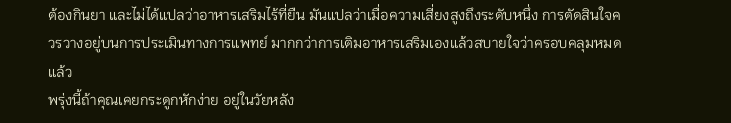ต้องกินยา และไม่ได้แปลว่าอาหารเสริมไร้ที่ยืน มันแปลว่าเมื่อความเสี่ยงสูงถึงระดับหนึ่ง การตัดสินใจควรวางอยู่บนการประเมินทางการแพทย์ มากกว่าการเติมอาหารเสริมเองแล้วสบายใจว่าครอบคลุมหมดแล้ว
พรุ่งนี้ถ้าคุณเคยกระดูกหักง่าย อยู่ในวัยหลัง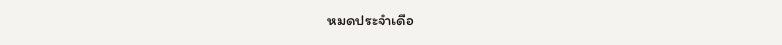หมดประจำเดือ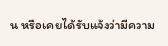น หรือเคยได้รับแจ้งว่ามีความ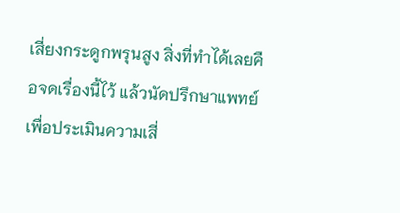เสี่ยงกระดูกพรุนสูง สิ่งที่ทำได้เลยคือจดเรื่องนี้ไว้ แล้วนัดปรึกษาแพทย์เพื่อประเมินความเสี่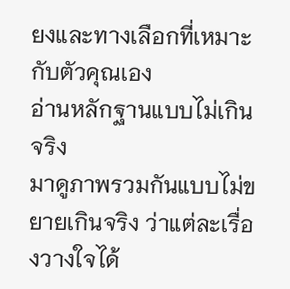ยงและทางเลือกที่เหมาะกับตัวคุณเอง
อ่านหลักฐานแบบไม่เกินจริง
มาดูภาพรวมกันแบบไม่ขยายเกินจริง ว่าแต่ละเรื่องวางใจได้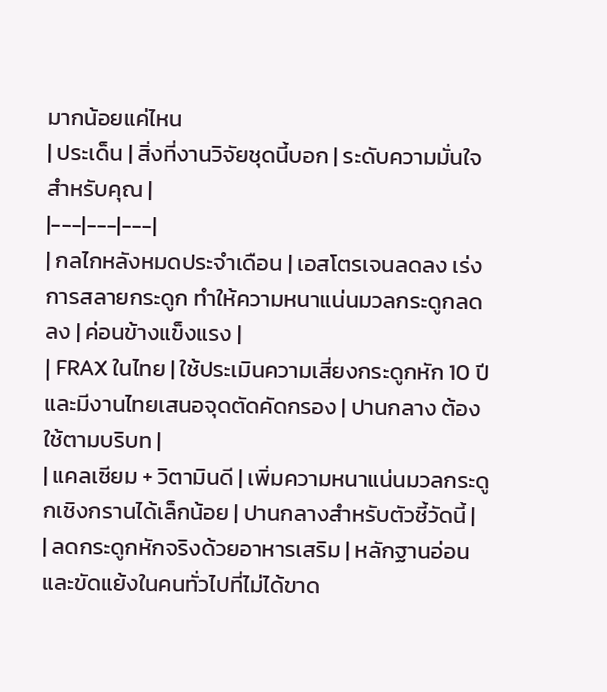มากน้อยแค่ไหน
| ประเด็น | สิ่งที่งานวิจัยชุดนี้บอก | ระดับความมั่นใจสำหรับคุณ |
|---|---|---|
| กลไกหลังหมดประจำเดือน | เอสโตรเจนลดลง เร่งการสลายกระดูก ทำให้ความหนาแน่นมวลกระดูกลดลง | ค่อนข้างแข็งแรง |
| FRAX ในไทย | ใช้ประเมินความเสี่ยงกระดูกหัก 10 ปี และมีงานไทยเสนอจุดตัดคัดกรอง | ปานกลาง ต้องใช้ตามบริบท |
| แคลเซียม + วิตามินดี | เพิ่มความหนาแน่นมวลกระดูกเชิงกรานได้เล็กน้อย | ปานกลางสำหรับตัวชี้วัดนี้ |
| ลดกระดูกหักจริงด้วยอาหารเสริม | หลักฐานอ่อนและขัดแย้งในคนทั่วไปที่ไม่ได้ขาด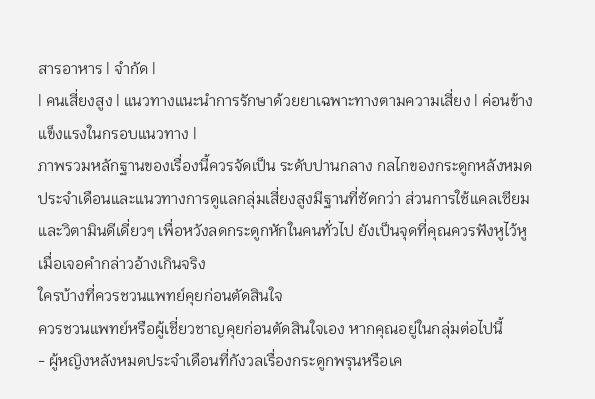สารอาหาร | จำกัด |
| คนเสี่ยงสูง | แนวทางแนะนำการรักษาด้วยยาเฉพาะทางตามความเสี่ยง | ค่อนข้างแข็งแรงในกรอบแนวทาง |
ภาพรวมหลักฐานของเรื่องนี้ควรจัดเป็น ระดับปานกลาง กลไกของกระดูกหลังหมดประจำเดือนและแนวทางการดูแลกลุ่มเสี่ยงสูงมีฐานที่ชัดกว่า ส่วนการใช้แคลเซียมและวิตามินดีเดี่ยวๆ เพื่อหวังลดกระดูกหักในคนทั่วไป ยังเป็นจุดที่คุณควรฟังหูไว้หูเมื่อเจอคำกล่าวอ้างเกินจริง
ใครบ้างที่ควรชวนแพทย์คุยก่อนตัดสินใจ
ควรชวนแพทย์หรือผู้เชี่ยวชาญคุยก่อนตัดสินใจเอง หากคุณอยู่ในกลุ่มต่อไปนี้
- ผู้หญิงหลังหมดประจำเดือนที่กังวลเรื่องกระดูกพรุนหรือเค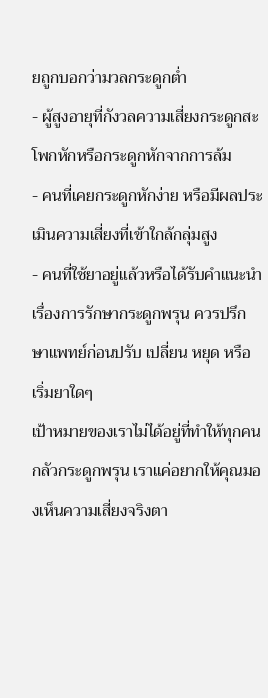ยถูกบอกว่ามวลกระดูกต่ำ
- ผู้สูงอายุที่กังวลความเสี่ยงกระดูกสะโพกหักหรือกระดูกหักจากการล้ม
- คนที่เคยกระดูกหักง่าย หรือมีผลประเมินความเสี่ยงที่เข้าใกล้กลุ่มสูง
- คนที่ใช้ยาอยู่แล้วหรือได้รับคำแนะนำเรื่องการรักษากระดูกพรุน ควรปรึกษาแพทย์ก่อนปรับ เปลี่ยน หยุด หรือเริ่มยาใดๆ
เป้าหมายของเราไม่ได้อยู่ที่ทำให้ทุกคนกลัวกระดูกพรุน เราแค่อยากให้คุณมองเห็นความเสี่ยงจริงตา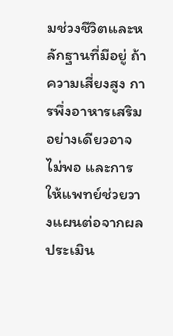มช่วงชีวิตและหลักฐานที่มีอยู่ ถ้าความเสี่ยงสูง การพึ่งอาหารเสริมอย่างเดียวอาจไม่พอ และการให้แพทย์ช่วยวางแผนต่อจากผลประเมิน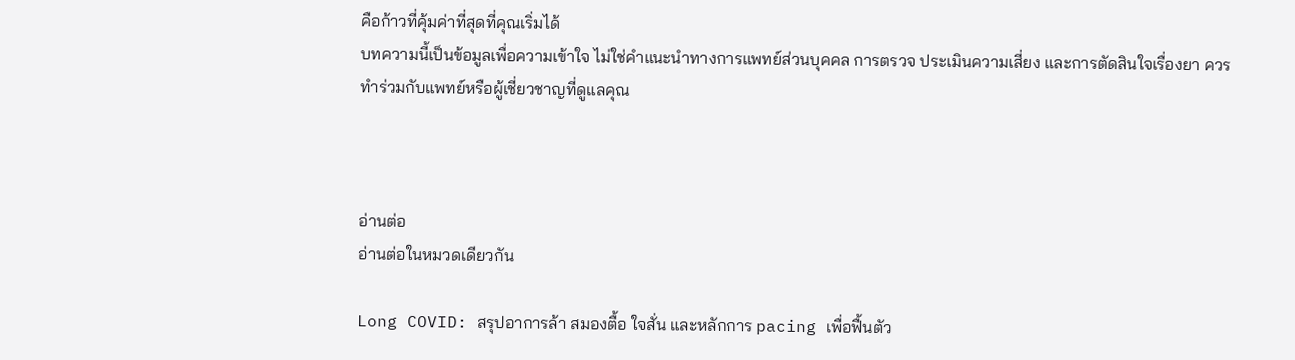คือก้าวที่คุ้มค่าที่สุดที่คุณเริ่มได้
บทความนี้เป็นข้อมูลเพื่อความเข้าใจ ไม่ใช่คำแนะนำทางการแพทย์ส่วนบุคคล การตรวจ ประเมินความเสี่ยง และการตัดสินใจเรื่องยา ควรทำร่วมกับแพทย์หรือผู้เชี่ยวชาญที่ดูแลคุณ



อ่านต่อ
อ่านต่อในหมวดเดียวกัน

Long COVID: สรุปอาการล้า สมองตื้อ ใจสั่น และหลักการ pacing เพื่อฟื้นตัว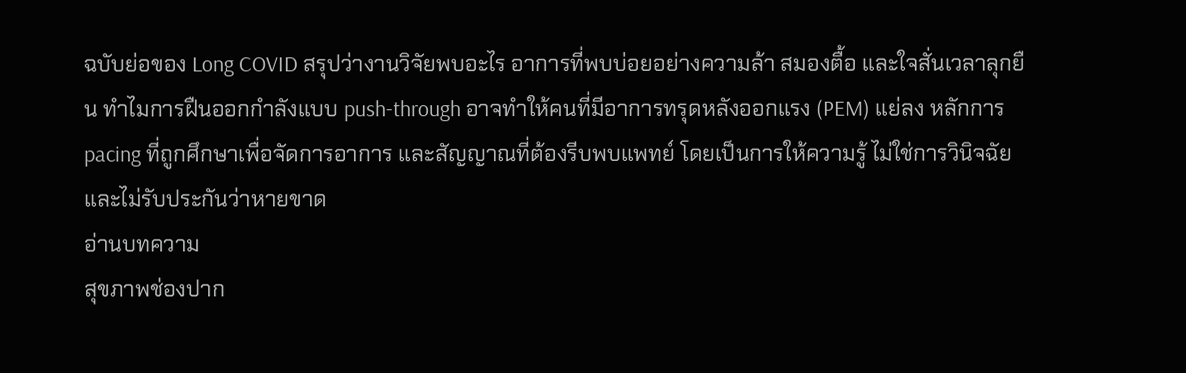ฉบับย่อของ Long COVID สรุปว่างานวิจัยพบอะไร อาการที่พบบ่อยอย่างความล้า สมองตื้อ และใจสั่นเวลาลุกยืน ทำไมการฝืนออกกำลังแบบ push-through อาจทำให้คนที่มีอาการทรุดหลังออกแรง (PEM) แย่ลง หลักการ pacing ที่ถูกศึกษาเพื่อจัดการอาการ และสัญญาณที่ต้องรีบพบแพทย์ โดยเป็นการให้ความรู้ ไม่ใช่การวินิจฉัย และไม่รับประกันว่าหายขาด
อ่านบทความ
สุขภาพช่องปาก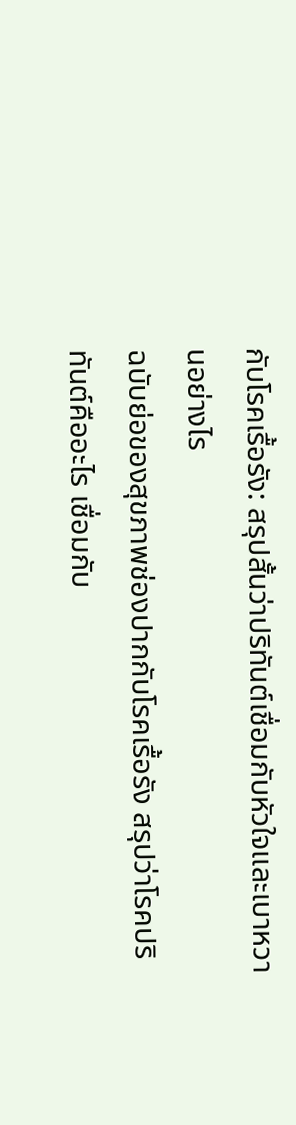กับโรคเรื้อรัง: สรุปสั้นว่าปริทันต์เชื่อมกับหัวใจและเบาหวานอย่างไร
ฉบับย่อของสุขภาพช่องปากกับโรคเรื้อรัง สรุปว่าโรคปริทันต์คืออะไร เชื่อมกับ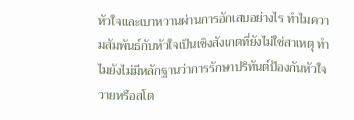หัวใจและเบาหวานผ่านการอักเสบอย่างไร ทำไมความสัมพันธ์กับหัวใจเป็นเชิงสังเกตที่ยังไม่ใช่สาเหตุ ทำไมยังไม่มีหลักฐานว่าการรักษาปริทันต์ป้องกันหัวใจวายหรือสโต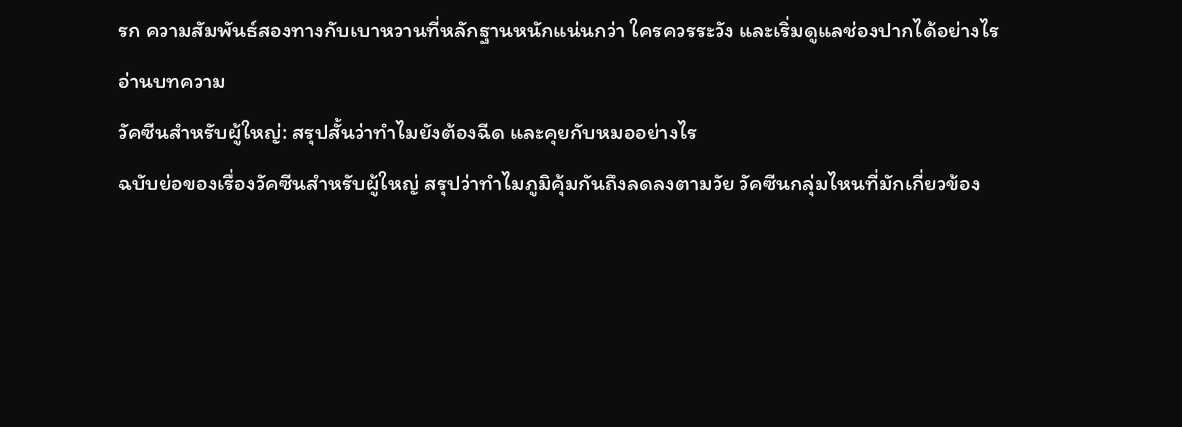รก ความสัมพันธ์สองทางกับเบาหวานที่หลักฐานหนักแน่นกว่า ใครควรระวัง และเริ่มดูแลช่องปากได้อย่างไร
อ่านบทความ
วัคซีนสำหรับผู้ใหญ่: สรุปสั้นว่าทำไมยังต้องฉีด และคุยกับหมออย่างไร
ฉบับย่อของเรื่องวัคซีนสำหรับผู้ใหญ่ สรุปว่าทำไมภูมิคุ้มกันถึงลดลงตามวัย วัคซีนกลุ่มไหนที่มักเกี่ยวข้อง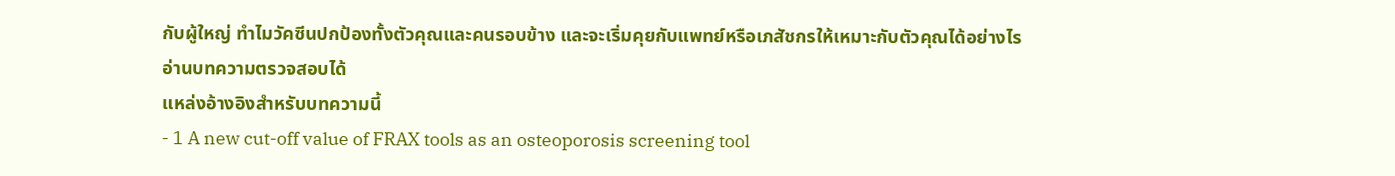กับผู้ใหญ่ ทำไมวัคซีนปกป้องทั้งตัวคุณและคนรอบข้าง และจะเริ่มคุยกับแพทย์หรือเภสัชกรให้เหมาะกับตัวคุณได้อย่างไร
อ่านบทความตรวจสอบได้
แหล่งอ้างอิงสำหรับบทความนี้
- 1 A new cut-off value of FRAX tools as an osteoporosis screening tool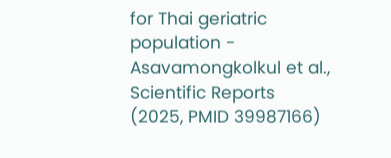for Thai geriatric population - Asavamongkolkul et al., Scientific Reports (2025, PMID 39987166)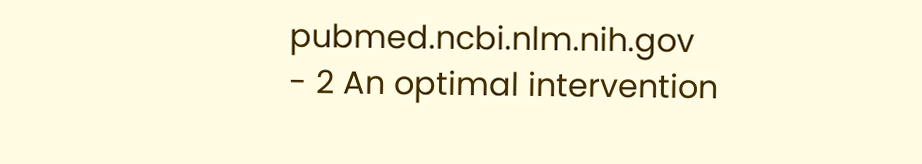pubmed.ncbi.nlm.nih.gov
- 2 An optimal intervention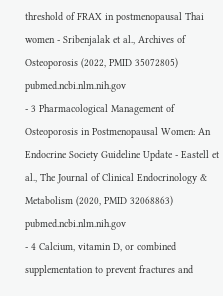threshold of FRAX in postmenopausal Thai women - Sribenjalak et al., Archives of Osteoporosis (2022, PMID 35072805) pubmed.ncbi.nlm.nih.gov
- 3 Pharmacological Management of Osteoporosis in Postmenopausal Women: An Endocrine Society Guideline Update - Eastell et al., The Journal of Clinical Endocrinology & Metabolism (2020, PMID 32068863) pubmed.ncbi.nlm.nih.gov
- 4 Calcium, vitamin D, or combined supplementation to prevent fractures and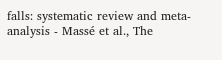falls: systematic review and meta-analysis - Massé et al., The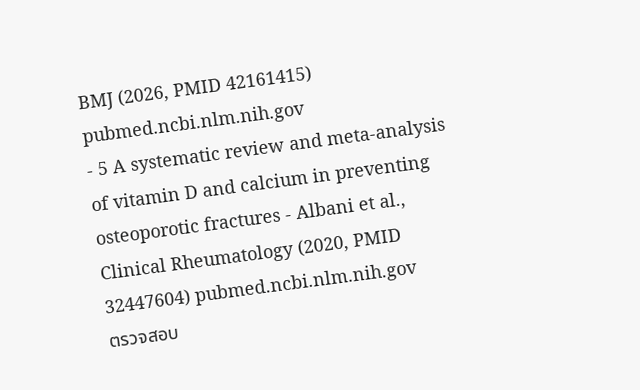BMJ (2026, PMID 42161415) pubmed.ncbi.nlm.nih.gov
- 5 A systematic review and meta-analysis of vitamin D and calcium in preventing osteoporotic fractures - Albani et al., Clinical Rheumatology (2020, PMID 32447604) pubmed.ncbi.nlm.nih.gov
ตรวจสอบ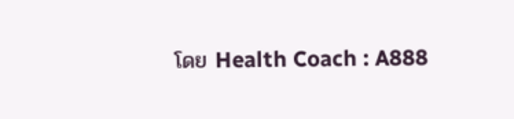โดย Health Coach : A888